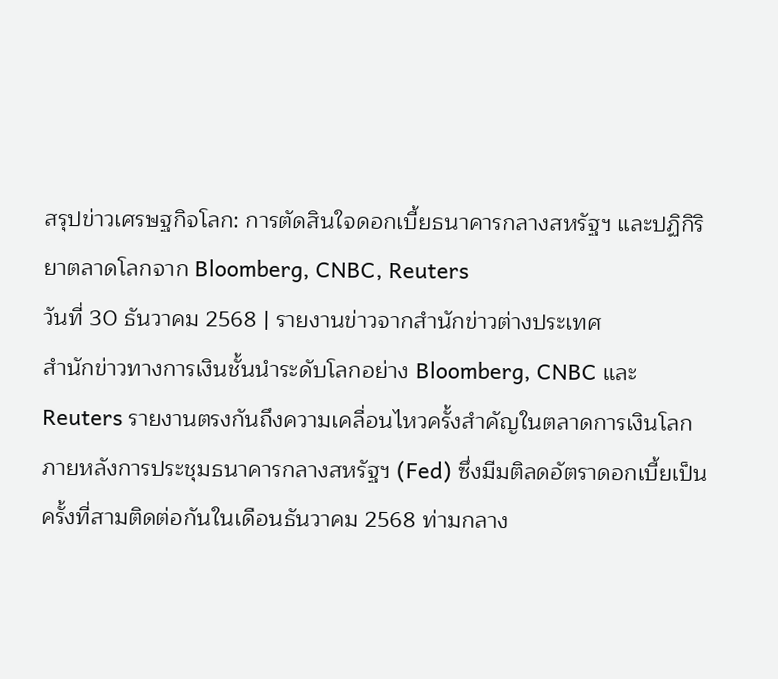สรุปข่าวเศรษฐกิจโลก: การตัดสินใจดอกเบี้ยธนาคารกลางสหรัฐฯ และปฏิกิริยาตลาดโลกจาก Bloomberg, CNBC, Reuters
วันที่ 30 ธันวาคม 2568 | รายงานข่าวจากสำนักข่าวต่างประเทศ
สำนักข่าวทางการเงินชั้นนำระดับโลกอย่าง Bloomberg, CNBC และ Reuters รายงานตรงกันถึงความเคลื่อนไหวครั้งสำคัญในตลาดการเงินโลก ภายหลังการประชุมธนาคารกลางสหรัฐฯ (Fed) ซึ่งมีมติลดอัตราดอกเบี้ยเป็นครั้งที่สามติดต่อกันในเดือนธันวาคม 2568 ท่ามกลาง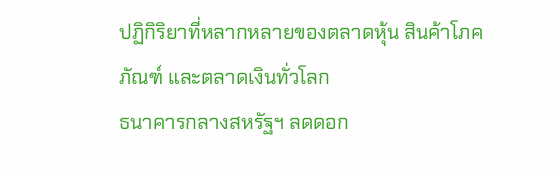ปฏิกิริยาที่หลากหลายของตลาดหุ้น สินค้าโภคภัณฑ์ และตลาดเงินทั่วโลก
ธนาคารกลางสหรัฐฯ ลดดอก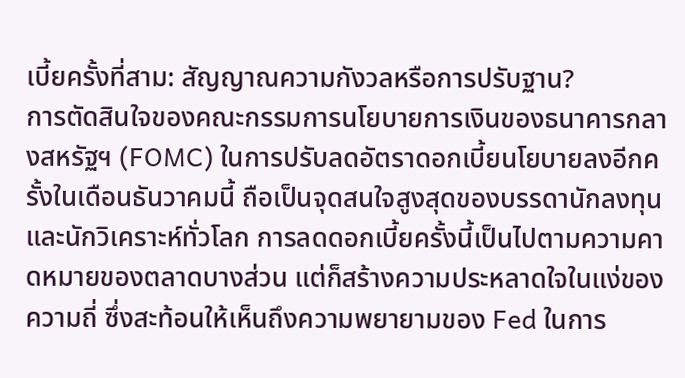เบี้ยครั้งที่สาม: สัญญาณความกังวลหรือการปรับฐาน?
การตัดสินใจของคณะกรรมการนโยบายการเงินของธนาคารกลางสหรัฐฯ (FOMC) ในการปรับลดอัตราดอกเบี้ยนโยบายลงอีกครั้งในเดือนธันวาคมนี้ ถือเป็นจุดสนใจสูงสุดของบรรดานักลงทุนและนักวิเคราะห์ทั่วโลก การลดดอกเบี้ยครั้งนี้เป็นไปตามความคาดหมายของตลาดบางส่วน แต่ก็สร้างความประหลาดใจในแง่ของความถี่ ซึ่งสะท้อนให้เห็นถึงความพยายามของ Fed ในการ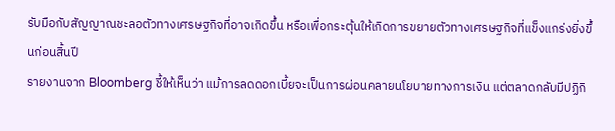รับมือกับสัญญาณชะลอตัวทางเศรษฐกิจที่อาจเกิดขึ้น หรือเพื่อกระตุ้นให้เกิดการขยายตัวทางเศรษฐกิจที่แข็งแกร่งยิ่งขึ้นก่อนสิ้นปี
รายงานจาก Bloomberg ชี้ให้เห็นว่า แม้การลดดอกเบี้ยจะเป็นการผ่อนคลายนโยบายทางการเงิน แต่ตลาดกลับมีปฏิกิ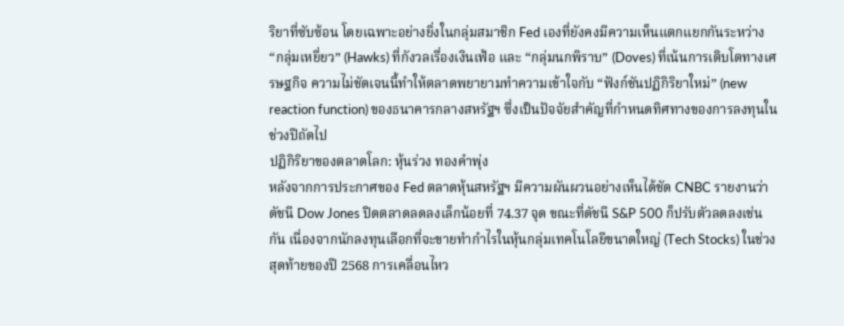ริยาที่ซับซ้อน โดยเฉพาะอย่างยิ่งในกลุ่มสมาชิก Fed เองที่ยังคงมีความเห็นแตกแยกกันระหว่าง “กลุ่มเหยี่ยว” (Hawks) ที่กังวลเรื่องเงินเฟ้อ และ “กลุ่มนกพิราบ” (Doves) ที่เน้นการเติบโตทางเศรษฐกิจ ความไม่ชัดเจนนี้ทำให้ตลาดพยายามทำความเข้าใจกับ “ฟังก์ชันปฏิกิริยาใหม่” (new reaction function) ของธนาคารกลางสหรัฐฯ ซึ่งเป็นปัจจัยสำคัญที่กำหนดทิศทางของการลงทุนในช่วงปีถัดไป
ปฏิกิริยาของตลาดโลก: หุ้นร่วง ทองคำพุ่ง
หลังจากการประกาศของ Fed ตลาดหุ้นสหรัฐฯ มีความผันผวนอย่างเห็นได้ชัด CNBC รายงานว่า ดัชนี Dow Jones ปิดตลาดลดลงเล็กน้อยที่ 74.37 จุด ขณะที่ดัชนี S&P 500 ก็ปรับตัวลดลงเช่นกัน เนื่องจากนักลงทุนเลือกที่จะขายทำกำไรในหุ้นกลุ่มเทคโนโลยีขนาดใหญ่ (Tech Stocks) ในช่วงสุดท้ายของปี 2568 การเคลื่อนไหว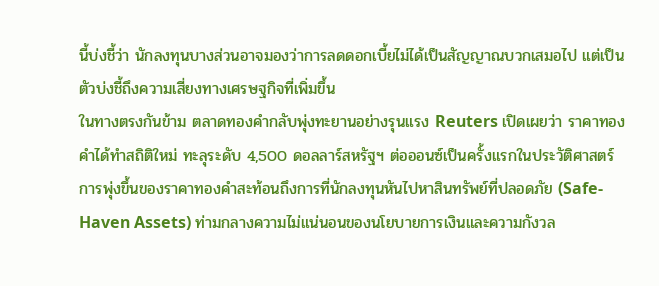นี้บ่งชี้ว่า นักลงทุนบางส่วนอาจมองว่าการลดดอกเบี้ยไม่ได้เป็นสัญญาณบวกเสมอไป แต่เป็นตัวบ่งชี้ถึงความเสี่ยงทางเศรษฐกิจที่เพิ่มขึ้น
ในทางตรงกันข้าม ตลาดทองคำกลับพุ่งทะยานอย่างรุนแรง Reuters เปิดเผยว่า ราคาทองคำได้ทำสถิติใหม่ ทะลุระดับ 4,500 ดอลลาร์สหรัฐฯ ต่อออนซ์เป็นครั้งแรกในประวัติศาสตร์ การพุ่งขึ้นของราคาทองคำสะท้อนถึงการที่นักลงทุนหันไปหาสินทรัพย์ที่ปลอดภัย (Safe-Haven Assets) ท่ามกลางความไม่แน่นอนของนโยบายการเงินและความกังวล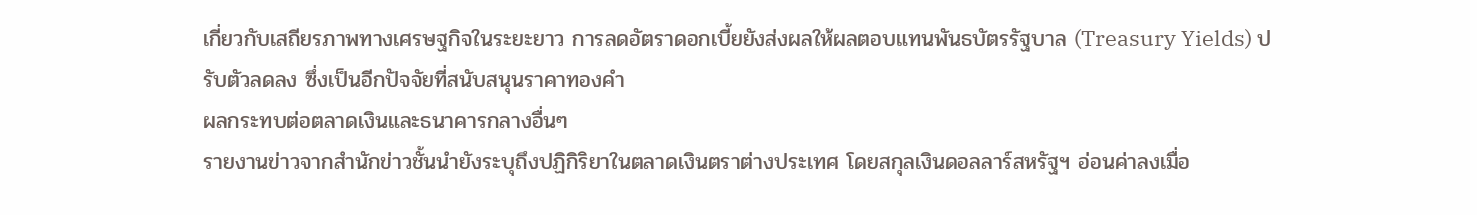เกี่ยวกับเสถียรภาพทางเศรษฐกิจในระยะยาว การลดอัตราดอกเบี้ยยังส่งผลให้ผลตอบแทนพันธบัตรรัฐบาล (Treasury Yields) ปรับตัวลดลง ซึ่งเป็นอีกปัจจัยที่สนับสนุนราคาทองคำ
ผลกระทบต่อตลาดเงินและธนาคารกลางอื่นๆ
รายงานข่าวจากสำนักข่าวชั้นนำยังระบุถึงปฏิกิริยาในตลาดเงินตราต่างประเทศ โดยสกุลเงินดอลลาร์สหรัฐฯ อ่อนค่าลงเมื่อ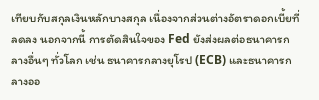เทียบกับสกุลเงินหลักบางสกุล เนื่องจากส่วนต่างอัตราดอกเบี้ยที่ลดลง นอกจากนี้ การตัดสินใจของ Fed ยังส่งผลต่อธนาคารกลางอื่นๆ ทั่วโลก เช่น ธนาคารกลางยุโรป (ECB) และธนาคารกลางออ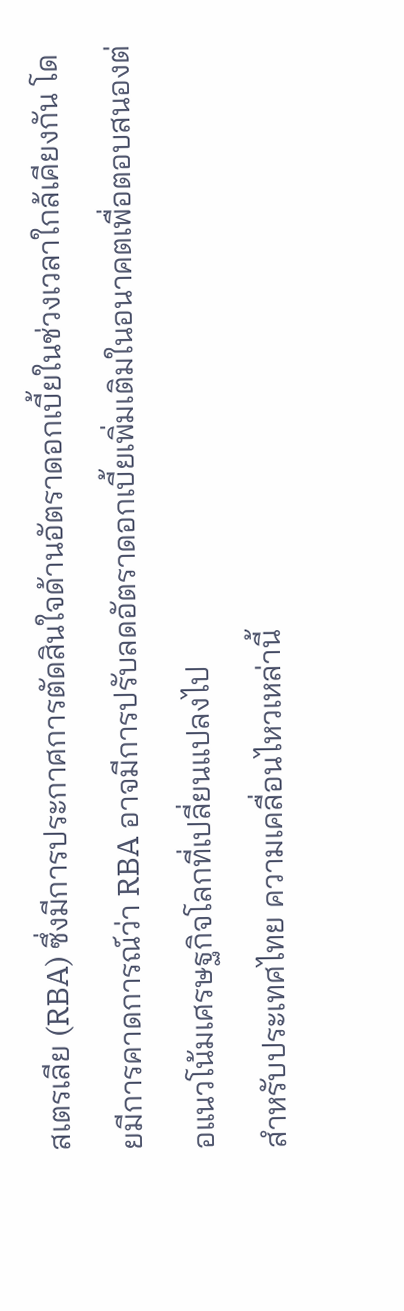สเตรเลีย (RBA) ซึ่งมีการประกาศการตัดสินใจด้านอัตราดอกเบี้ยในช่วงเวลาใกล้เคียงกัน โดยมีการคาดการณ์ว่า RBA อาจมีการปรับลดอัตราดอกเบี้ยเพิ่มเติมในอนาคตเพื่อตอบสนองต่อแนวโน้มเศรษฐกิจโลกที่เปลี่ยนแปลงไป
สำหรับประเทศไทย ความเคลื่อนไหวเหล่านี้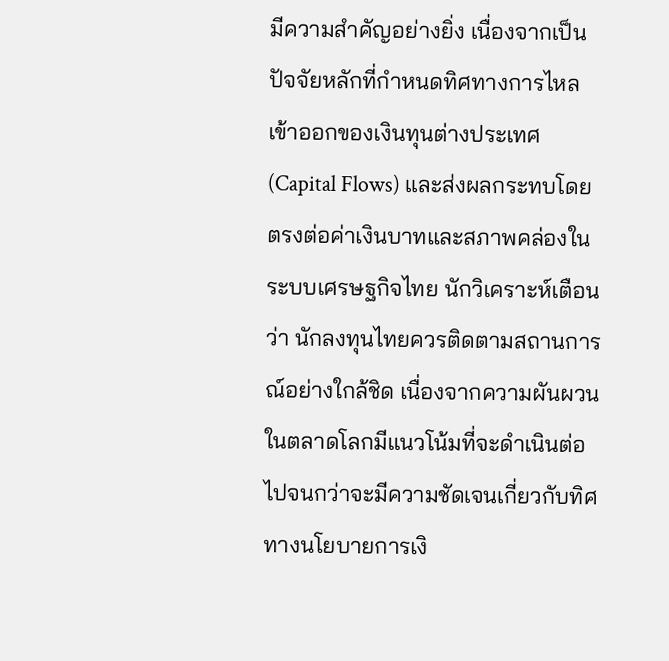มีความสำคัญอย่างยิ่ง เนื่องจากเป็นปัจจัยหลักที่กำหนดทิศทางการไหลเข้าออกของเงินทุนต่างประเทศ (Capital Flows) และส่งผลกระทบโดยตรงต่อค่าเงินบาทและสภาพคล่องในระบบเศรษฐกิจไทย นักวิเคราะห์เตือนว่า นักลงทุนไทยควรติดตามสถานการณ์อย่างใกล้ชิด เนื่องจากความผันผวนในตลาดโลกมีแนวโน้มที่จะดำเนินต่อไปจนกว่าจะมีความชัดเจนเกี่ยวกับทิศทางนโยบายการเงิ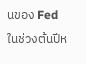นของ Fed ในช่วงต้นปีห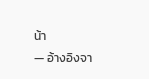น้า
— อ้างอิงจา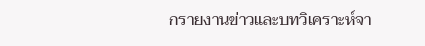กรายงานข่าวและบทวิเคราะห์จา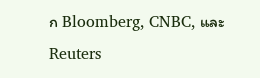ก Bloomberg, CNBC, และ Reuters